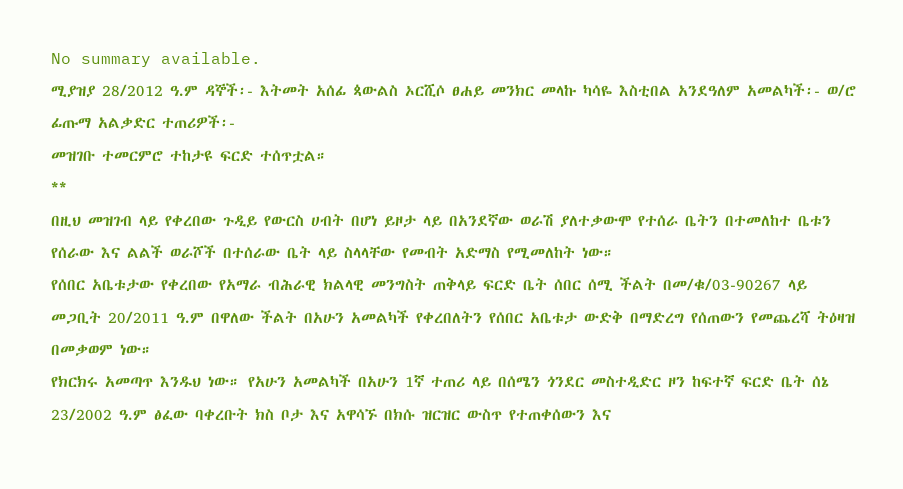No summary available.
ሚያዝያ 28/2012 ዓ.ም ዳኞች፡- እትመት አሰፊ ጳውልስ ኦርሺሶ ፀሐይ መንክር መላኩ ካሳዬ እስቲበል አንደዓለም አመልካች፡- ወ/ሮ ፊጡማ አልቃድር ተጠሪዎች፡-
መዝገቡ ተመርምሮ ተከታዩ ፍርድ ተሰጥቷል።
**
በዚህ መዝገብ ላይ የቀረበው ጉዲይ የውርስ ሀብት በሆነ ይዞታ ላይ በአንደኛው ወራሽ ያለተቃውሞ የተሰራ ቤትን በተመለከተ ቤቱን የሰራው እና ልልች ወራሾች በተሰራው ቤት ላይ ስላላቸው የመብት አድማስ የሚመለከት ነው።
የሰበር አቤቱታው የቀረበው የአማራ ብሕራዊ ክልላዊ መንግስት ጠቅላይ ፍርድ ቤት ሰበር ሰሚ ችልት በመ/ቁ/03-90267 ላይ መጋቢት 20/2011 ዓ.ም በዋለው ችልት በአሁን አመልካች የቀረበለትን የሰበር አቤቱታ ውድቅ በማድረግ የሰጠውን የመጨረሻ ትዕዛዝ በመቃወም ነው።
የክርክሩ አመጣጥ እንዱህ ነው። የአሁን አመልካች በአሁን 1ኛ ተጠሪ ላይ በሰሜን ጎንደር መስተዲድር ዞን ከፍተኛ ፍርድ ቤት ሰኔ 23/2002 ዓ.ም ፅፈው ባቀረቡት ክስ ቦታ እና አዋሳኙ በክሱ ዝርዝር ውስጥ የተጠቀሰውን እና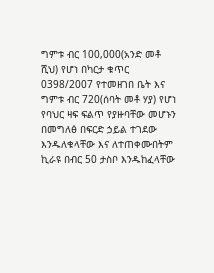ግምቱ ብር 100,000(አንድ መቶ ሺህ) የሆነ በካርታ ቁጥር 0398/2007 የተመዘገበ ቤት እና ግምቱ ብር 720(ሰባት መቶ ሃያ) የሆነ የባህር ዛፍ ፍልጥ የያዙባቸው መሆኑን በመግለፅ በፍርድ ኃይል ተገደው እንዱለቁላቸው እና ለተጠቀሙበትም ኪራዩ በብር 50 ታስቦ እንዱከፈላቸው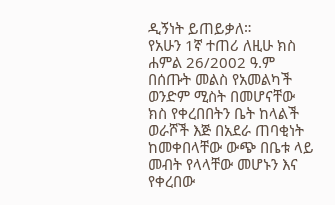ዲኝነት ይጠይቃለ።
የአሁን 1ኛ ተጠሪ ለዚሁ ክስ ሐምል 26/2002 ዓ.ም በሰጡት መልስ የአመልካች ወንድም ሚስት በመሆናቸው ክስ የቀረበበትን ቤት ከላልች ወራሾች እጅ በአደራ ጠባቂነት ከመቀበላቸው ውጭ በቤቱ ላይ መብት የላላቸው መሆኑን እና የቀረበው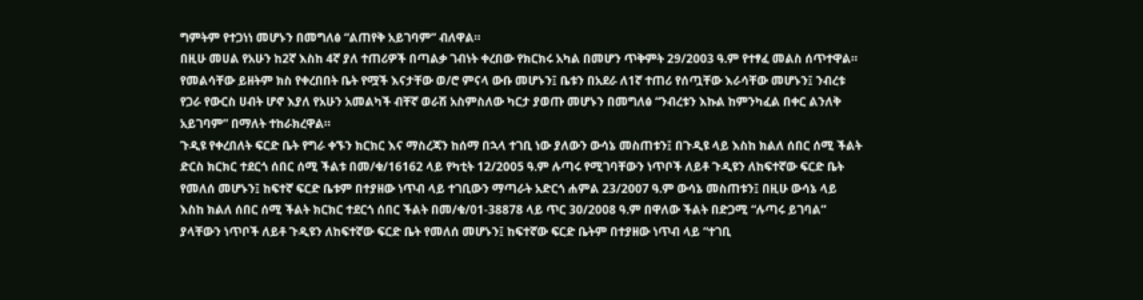ግምትም የተጋነነ መሆኑን በመግለፅ “ልጠየቅ አይገባም” ብለዋል።
በዚሁ መሀል የአሁን ከ2ኛ እስከ 4ኛ ያለ ተጠሪዎች በጣልቃ ገብነት ቀረበው የክርክሩ አካል በመሆን ጥቅምት 29/2003 ዓ.ም የተፃፈ መልስ ሰጥተዋል። የመልሳቸው ይዘትም ክስ የቀረበበት ቤት የሟች እናታቸው ወ/ሮ ምናላ ውቡ መሆኑን፤ ቤቱን በአደራ ለ1ኛ ተጠሪ የሰጧቸው እራሳቸው መሆኑን፤ ንብረቱ የጋራ የውርስ ሀብት ሆኖ እያለ የአሁን አመልካች ብቸኛ ወራሽ አስምስለው ካርታ ያወጡ መሆኑን በመግለፅ “ንብረቱን እኩል ከምንካፈል በቀር ልንለቅ አይገባም” በማለት ተከራክረዋል።
ጉዲዩ የቀረበለት ፍርድ ቤት የግራ ቀኙን ክርክር እና ማስረጃን ከሰማ በኋላ ተገቢ ነው ያለውን ውሳኔ መስጠቱን፤ በጉዲዩ ላይ እስከ ክልለ ሰበር ሰሚ ችልት ድርስ ክርክር ተደርጎ ሰበር ሰሚ ችልቱ በመ/ቁ/16162 ላይ የካቲት 12/2005 ዓ.ም ሉጣሩ የሚገባቸውን ነጥቦች ለይቶ ጉዲዩን ለከፍተኛው ፍርድ ቤት የመለሰ መሆኑን፤ ከፍተኛ ፍርድ ቤቱም በተያዘው ነጥብ ላይ ተገቢውን ማጣራት አድርጎ ሐምል 23/2007 ዓ.ም ውሳኔ መስጠቱን፤ በዚሁ ውሳኔ ላይ እስከ ክልለ ሰበር ሰሚ ችልት ክርክር ተደርጎ ሰበር ችልት በመ/ቁ/01-38878 ላይ ጥር 30/2008 ዓ.ም በዋለው ችልት በድጋሚ “ሉጣሩ ይገባል” ያላቸውን ነጥቦች ለይቶ ጉዲዩን ለከፍተኛው ፍርድ ቤት የመለሰ መሆኑን፤ ከፍተኛው ፍርድ ቤትም በተያዘው ነጥብ ላይ “ተገቢ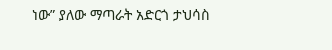ነው” ያለው ማጣራት አድርጎ ታህሳስ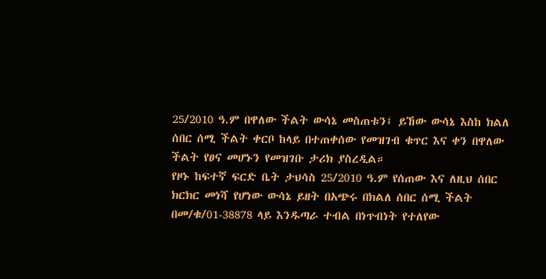25/2010 ዓ.ም በዋለው ችልት ውሳኔ መስጠቱን፤ ይኸው ውሳኔ እስከ ክልለ ሰበር ሰሚ ችልት ቀርቦ ከላይ በተጠቀሰው የመዝገብ ቁጥር እና ቀን በዋለው ችልት የፀና መሆኑን የመዝገቡ ታሪክ ያስረዲል።
የዞኑ ከፍተኛ ፍርድ ቤት ታህሳስ 25/2010 ዓ.ም የሰጠው እና ለዚህ ሰበር ክርክር መነሻ የሆነው ውሳኔ ይዘት በአጭሩ በክልለ ሰበር ሰሚ ችልት በመ/ቁ/01-38878 ላይ እንዱጣራ ተብል በነጥብነት የተለየው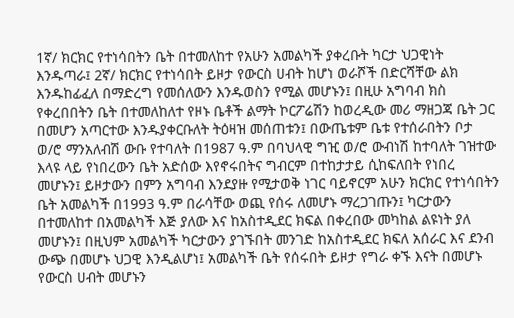1ኛ/ ክርክር የተነሳበትን ቤት በተመለከተ የአሁን አመልካች ያቀረቡት ካርታ ህጋዊነት እንዱጣራ፤ 2ኛ/ ክርክር የተነሳበት ይዞታ የውርስ ሀብት ከሆነ ወራሾች በድርሻቸው ልክ እንዱከፊፈለ በማድረግ የመሰለውን እንዱወስን የሚል መሆኑን፤ በዚሁ አግባብ ክስ የቀረበበትን ቤት በተመለከለተ የዞኑ ቤቶች ልማት ኮርፖሬሽን ከወረዲው መሪ ማዘጋጃ ቤት ጋር በመሆን አጣርተው እንዱያቀርቡለት ትዕዛዝ መሰጠቱን፤ በውጤቱም ቤቱ የተሰራበትን ቦታ ወ/ሮ ማንአለብሽ ውቡ የተባለት በ1987 ዓ.ም በባህላዊ ግዢ ወ/ሮ ውብነሽ ከተባለት ገዝተው እላዩ ላይ የነበረውን ቤት አድሰው እየኖሩበትና ግብርም በተከታታይ ሲከፍለበት የነበረ መሆኑን፤ ይዞታውን በምን አግባብ እንደያዙ የሚታወቅ ነገር ባይኖርም አሁን ክርክር የተነሳበትን ቤት አመልካች በ1993 ዓ.ም በራሳቸው ወጪ የሰሩ ለመሆኑ ማረጋገጡን፤ ካርታውን በተመለከተ በአመልካች እጅ ያለው እና ከአስተዲደር ክፍል በቀረበው መካከል ልዩነት ያለ መሆኑን፤ በዚህም አመልካች ካርታውን ያገኙበት መንገድ ከአስተዲደር ክፍለ አሰራር እና ደንብ ውጭ በመሆኑ ህጋዊ እንዲልሆነ፤ አመልካች ቤት የሰሩበት ይዞታ የግራ ቀኙ እናት በመሆኑ የውርስ ሀብት መሆኑን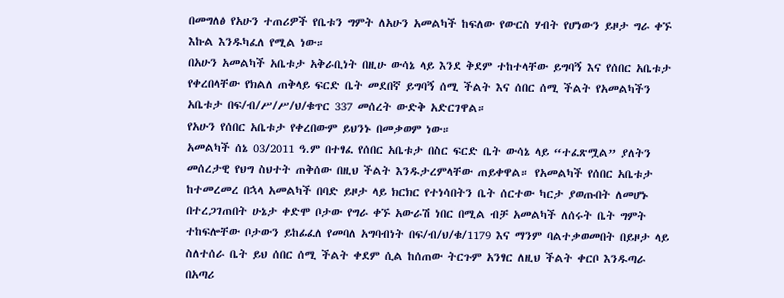በመግለፅ የአሁን ተጠሪዎች የቤቱን ግምት ለአሁን አመልካች ከፍለው የውርስ ሃብት የሆነውን ይዞታ ግራ ቀኙ እኩል እንዱካፈለ የሚል ነው።
በአሁን አመልካች አቤቱታ አቅራቢነት በዚሁ ውሳኔ ላይ እንደ ቅደም ተከተላቸው ይግባኝ እና የሰበር አቤቱታ የቀረበላቸው የክልለ ጠቅላይ ፍርድ ቤት መደበኛ ይግባኝ ሰሚ ችልት እና ሰበር ሰሚ ችልት የአመልካችን አቤቱታ በፍ/ብ/ሥ/ሥ/ህ/ቁጥር 337 መሰረት ውድቅ አድርገዋል።
የአሁን የሰበር አቤቱታ የቀረበውም ይህንኑ በመቃወም ነው።
አመልካች ሰኔ 03/2011 ዓ.ም በተፃፈ የሰበር አቤቱታ በስር ፍርድ ቤት ውሳኔ ላይ “ተፈጽሟል” ያለትን መሰረታዊ የህግ ስህተት ጠቅሰው በዚህ ችልት እንዱታረምላቸው ጠይቀዋል። የአመልካች የሰበር አቤቱታ ከተመረመረ በኋላ አመልካች በባድ ይዞታ ላይ ክርክር የተነሳበትን ቤት ሰርተው ካርታ ያወጡበት ለመሆኑ በተረጋገጠበት ሁኔታ ቀድሞ ቦታው የግራ ቀኙ አውራሽ ነበር በሚል ብቻ አመልካች ለሰሩት ቤት ግምት ተከፍሎቸው ቦታውን ይከፊፈለ የመባለ አግባብነት በፍ/ብ/ህ/ቁ/1179 እና ማንም ባልተቃወመበት በይዞታ ላይ ስለተሰራ ቤት ይህ ሰበር ሰሚ ችልት ቀደም ሲል ከሰጠው ትርጉም አንፃር ለዚህ ችልት ቀርቦ እንዱጣራ በአጣሪ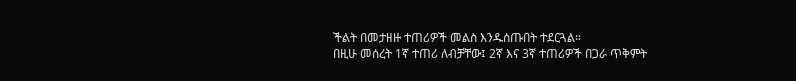ችልት በመታዘዙ ተጠሪዎች መልስ እንዱሰጡበት ተደርጓል።
በዚሁ መሰረት 1ኛ ተጠሪ ለብቻቸው፤ 2ኛ እና 3ኛ ተጠሪዎች በጋራ ጥቅምት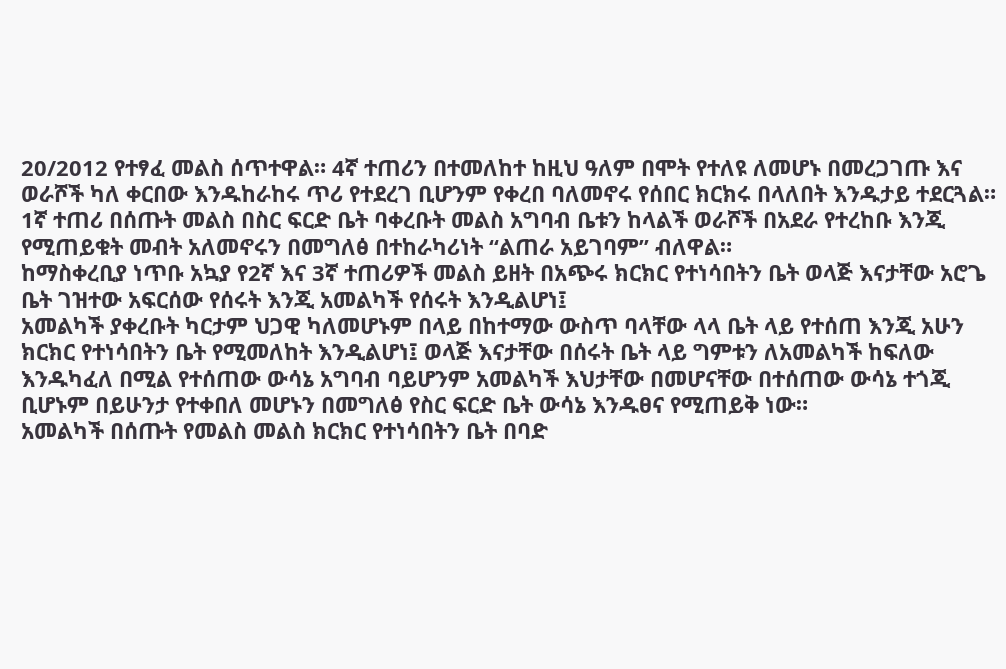20/2012 የተፃፈ መልስ ሰጥተዋል። 4ኛ ተጠሪን በተመለከተ ከዚህ ዓለም በሞት የተለዩ ለመሆኑ በመረጋገጡ እና ወራሾች ካለ ቀርበው እንዱከራከሩ ጥሪ የተደረገ ቢሆንም የቀረበ ባለመኖሩ የሰበር ክርክሩ በላለበት እንዱታይ ተደርጓል።
1ኛ ተጠሪ በሰጡት መልስ በስር ፍርድ ቤት ባቀረቡት መልስ አግባብ ቤቱን ከላልች ወራሾች በአደራ የተረከቡ እንጂ የሚጠይቁት መብት አለመኖሩን በመግለፅ በተከራካሪነት “ልጠራ አይገባም” ብለዋል።
ከማስቀረቢያ ነጥቡ አኳያ የ2ኛ እና 3ኛ ተጠሪዎች መልስ ይዘት በአጭሩ ክርክር የተነሳበትን ቤት ወላጅ እናታቸው አሮጌ ቤት ገዝተው አፍርሰው የሰሩት እንጂ አመልካች የሰሩት እንዲልሆነ፤
አመልካች ያቀረቡት ካርታም ህጋዊ ካለመሆኑም በላይ በከተማው ውስጥ ባላቸው ላላ ቤት ላይ የተሰጠ እንጂ አሁን ክርክር የተነሳበትን ቤት የሚመለከት እንዲልሆነ፤ ወላጅ እናታቸው በሰሩት ቤት ላይ ግምቱን ለአመልካች ከፍለው እንዱካፈለ በሚል የተሰጠው ውሳኔ አግባብ ባይሆንም አመልካች እህታቸው በመሆናቸው በተሰጠው ውሳኔ ተጎጂ ቢሆኑም በይሁንታ የተቀበለ መሆኑን በመግለፅ የስር ፍርድ ቤት ውሳኔ እንዱፀና የሚጠይቅ ነው።
አመልካች በሰጡት የመልስ መልስ ክርክር የተነሳበትን ቤት በባድ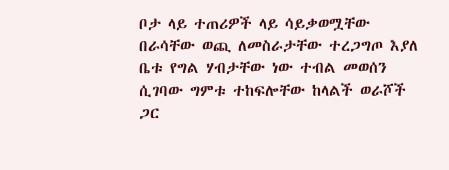ቦታ ላይ ተጠሪዎች ላይ ሳይቃወሟቸው በራሳቸው ወጪ ለመስራታቸው ተረጋግጦ እያለ ቤቱ የግል ሃብታቸው ነው ተብል መወሰን ሲገባው ግምቱ ተከፍሎቸው ከላልች ወራሾች ጋር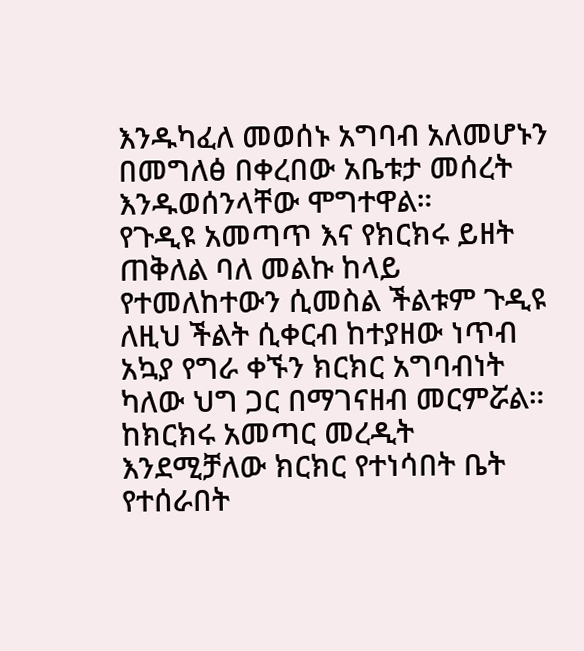እንዱካፈለ መወሰኑ አግባብ አለመሆኑን በመግለፅ በቀረበው አቤቱታ መሰረት እንዱወሰንላቸው ሞግተዋል።
የጉዲዩ አመጣጥ እና የክርክሩ ይዘት ጠቅለል ባለ መልኩ ከላይ የተመለከተውን ሲመስል ችልቱም ጉዲዩ ለዚህ ችልት ሲቀርብ ከተያዘው ነጥብ አኳያ የግራ ቀኙን ክርክር አግባብነት ካለው ህግ ጋር በማገናዘብ መርምሯል።
ከክርክሩ አመጣር መረዲት እንደሚቻለው ክርክር የተነሳበት ቤት የተሰራበት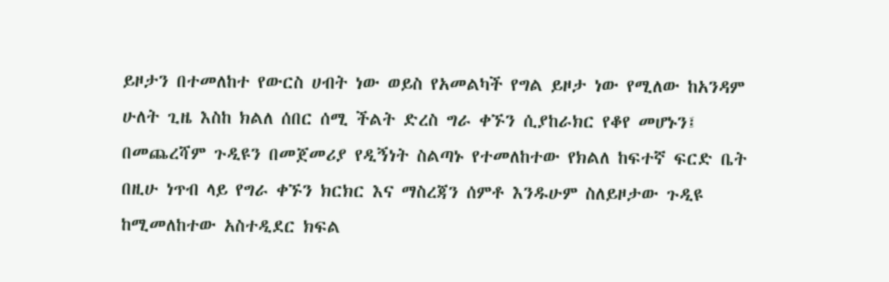ይዞታን በተመለከተ የውርስ ሀብት ነው ወይስ የአመልካች የግል ይዞታ ነው የሚለው ከአንዳም ሁለት ጊዜ እስከ ክልለ ሰበር ሰሚ ችልት ድረስ ግራ ቀኙን ሲያከራክር የቆየ መሆኑን፤ በመጨረሻም ጉዲዩን በመጀመሪያ የዲኝነት ስልጣኑ የተመለከተው የክልለ ከፍተኛ ፍርድ ቤት በዚሁ ነጥብ ላይ የግራ ቀኙን ክርክር እና ማስረጃን ሰምቶ እንዱሁም ስለይዞታው ጉዲዩ ከሚመለከተው አስተዲደር ክፍል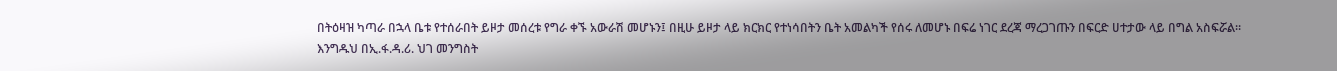በትዕዛዝ ካጣራ በኋላ ቤቱ የተሰራበት ይዞታ መሰረቱ የግራ ቀኙ አውራሽ መሆኑን፤ በዚሁ ይዞታ ላይ ክርክር የተነሳበትን ቤት አመልካች የሰሩ ለመሆኑ በፍሬ ነገር ደረጃ ማረጋገጡን በፍርድ ሀተታው ላይ በግል አስፍሯል።
እንግዱህ በኢ.ፋ.ዳ.ሪ. ህገ መንግስት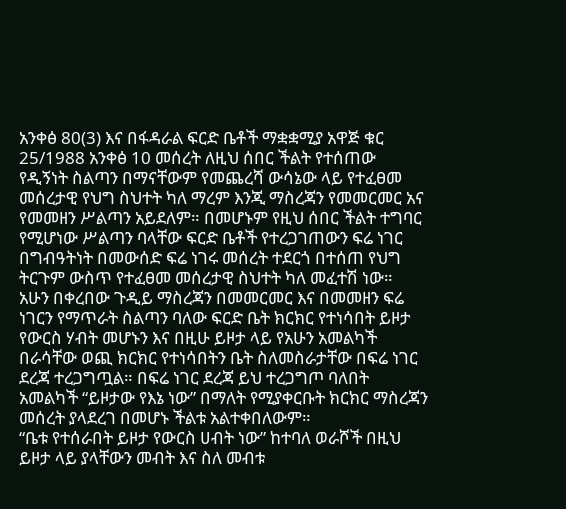አንቀፅ 80(3) እና በፋዳራል ፍርድ ቤቶች ማቋቋሚያ አዋጅ ቁር 25/1988 አንቀፅ 10 መሰረት ለዚህ ሰበር ችልት የተሰጠው የዲኝነት ስልጣን በማናቸውም የመጨረሻ ውሳኔው ላይ የተፈፀመ መሰረታዊ የህግ ስህተት ካለ ማረም እንጂ ማስረጃን የመመርመር አና የመመዘን ሥልጣን አይደለም። በመሆኑም የዚህ ሰበር ችልት ተግባር የሚሆነው ሥልጣን ባላቸው ፍርድ ቤቶች የተረጋገጠውን ፍሬ ነገር በግብዓትነት በመውሰድ ፍሬ ነገሩ መሰረት ተደርጎ በተሰጠ የህግ ትርጉም ውስጥ የተፈፀመ መሰረታዊ ስህተት ካለ መፈተሽ ነው።
አሁን በቀረበው ጉዲይ ማስረጃን በመመርመር እና በመመዘን ፍሬ ነገርን የማጥራት ስልጣን ባለው ፍርድ ቤት ክርክር የተነሳበት ይዞታ የውርስ ሃብት መሆኑን እና በዚሁ ይዞታ ላይ የአሁን አመልካች በራሳቸው ወጪ ክርክር የተነሳበትን ቤት ስለመስራታቸው በፍሬ ነገር ደረጃ ተረጋግጧል። በፍሬ ነገር ደረጃ ይህ ተረጋግጦ ባለበት አመልካች “ይዞታው የእኔ ነው” በማለት የሚያቀርቡት ክርክር ማስረጃን መሰረት ያላደረገ በመሆኑ ችልቱ አልተቀበለውም።
“ቤቱ የተሰራበት ይዞታ የውርስ ሀብት ነው” ከተባለ ወራሾች በዚህ ይዞታ ላይ ያላቸውን መብት እና ስለ መብቱ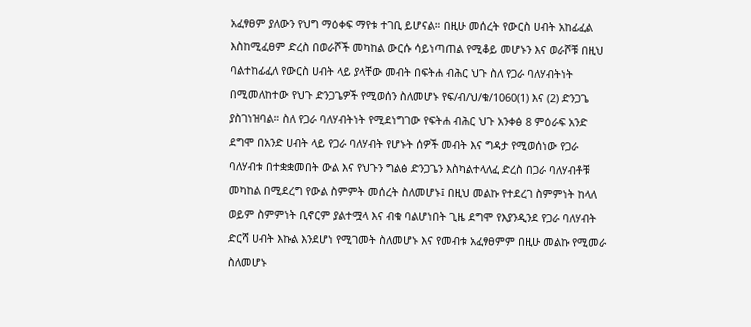አፈፃፀም ያለውን የህግ ማዕቀፍ ማየቱ ተገቢ ይሆናል። በዚሁ መሰረት የውርስ ሀብት አከፊፈል እስከሚፈፀም ድረስ በወራሾች መካከል ውርሱ ሳይነጣጠል የሚቆይ መሆኑን እና ወራሾቹ በዚህ ባልተከፊፈለ የውርስ ሀብት ላይ ያላቸው መብት በፍትሐ ብሕር ህጉ ስለ የጋራ ባለሃብትነት በሚመለከተው የህጉ ድንጋጌዎች የሚወሰን ስለመሆኑ የፍ/ብ/ህ/ቁ/1060(1) እና (2) ድንጋጌ ያስገነዝባል። ስለ የጋራ ባለሃብትነት የሚደነግገው የፍትሐ ብሕር ህጉ አንቀፅ 8 ምዕራፍ አንድ ደግሞ በአንድ ሀብት ላይ የጋራ ባለሃብት የሆኑት ሰዎች መብት እና ግዳታ የሚወሰነው የጋራ ባለሃብቱ በተቋቋመበት ውል እና የህጉን ግልፅ ድንጋጌን እስካልተላለፈ ድረስ በጋራ ባለሃብቶቹ መካከል በሚደረግ የውል ስምምት መሰረት ስለመሆኑ፤ በዚህ መልኩ የተደረገ ስምምነት ከላለ ወይም ስምምነት ቢኖርም ያልተሟላ እና ብቁ ባልሆነበት ጊዜ ደግሞ የእያንዲንደ የጋራ ባለሃብት ድርሻ ሀብት እኩል እንደሆነ የሚገመት ስለመሆኑ እና የመብቱ አፈፃፀምም በዚሁ መልኩ የሚመራ ስለመሆኑ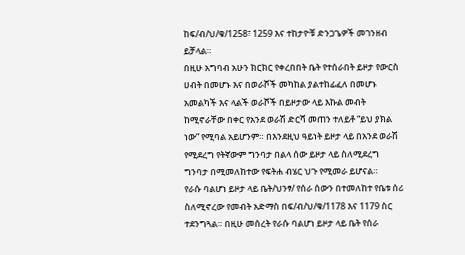ከፍ/ብ/ህ/ቁ/1258፣ 1259 እና ተከታዮቹ ድንጋጌዎች መገንዘብ ይቻላል።
በዚሁ አግባብ አሁን ክርክር የቀረበበት ቤት የተሰራበት ይዞታ የውርስ ሀብት በመሆኑ እና በወራሾች መካከል ያልተከፊፈለ በመሆኑ አመልካች እና ላልች ወራሾች በይዞታው ላይ እኩል መብት ከሚኖራቸው በቀር የአንደ ወራሽ ድርሻ መጠን ተለይቶ “ይህ ያክል ነው” የሚባል አይሆንም። በእንደዚህ ዓይነት ይዞታ ላይ በአንደ ወራሽ የሚደረግ የትኛውም ግንባታ በልላ ሰው ይዞታ ላይ ስለሚደረግ ግንባታ በሚመለከተው የፍትሐ ብሄር ህጉ የሚመራ ይሆናል።
የራሱ ባልሆነ ይዞታ ላይ ቤት/ህንፃ/ የሰራ ሰውን በተመለከተ የቤቱ ሰሪ ስለሚኖረው የመብት አድማስ በፍ/ብ/ህ/ቁ/1178 እና 1179 ስር ተደንግጓል። በዚሁ መሰረት የራሱ ባልሆነ ይዞታ ላይ ቤት የሰራ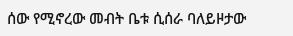ሰው የሚኖረው መብት ቤቱ ሲሰራ ባለይዞታው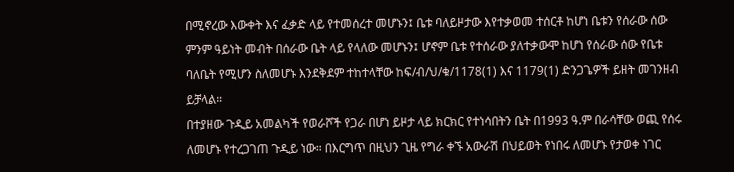በሚኖረው እውቀት እና ፈቃድ ላይ የተመሰረተ መሆኑን፤ ቤቱ ባለይዞታው እየተቃወመ ተሰርቶ ከሆነ ቤቱን የሰራው ሰው ምንም ዓይነት መብት በሰራው ቤት ላይ የላለው መሆኑን፤ ሆኖም ቤቱ የተሰራው ያለተቃውሞ ከሆነ የሰራው ሰው የቤቱ ባለቤት የሚሆን ስለመሆኑ እንደቅደም ተከተላቸው ከፍ/ብ/ህ/ቁ/1178(1) እና 1179(1) ድንጋጌዎች ይዘት መገንዘብ ይቻላል።
በተያዘው ጉዲይ አመልካች የወራሾች የጋራ በሆነ ይዞታ ላይ ክርክር የተነሳበትን ቤት በ1993 ዓ.ም በራሳቸው ወጪ የሰሩ ለመሆኑ የተረጋገጠ ጉዲይ ነው። በእርግጥ በዚህን ጊዜ የግራ ቀኙ አውራሽ በህይወት የነበሩ ለመሆኑ የታወቀ ነገር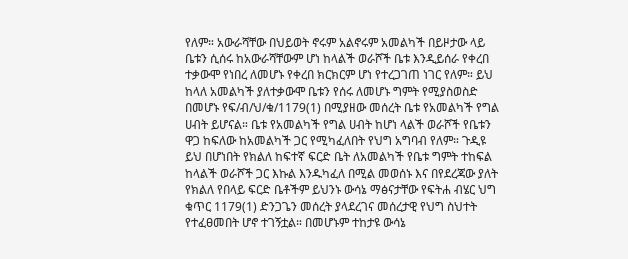የለም። አውራሻቸው በህይወት ኖሩም አልኖሩም አመልካች በይዞታው ላይ ቤቱን ሲሰሩ ከአውራሻቸውም ሆነ ከላልች ወራሾች ቤቱ እንዲይሰራ የቀረበ ተቃውሞ የነበረ ለመሆኑ የቀረበ ክርክርም ሆነ የተረጋገጠ ነገር የለም። ይህ ከላለ አመልካች ያለተቃውሞ ቤቱን የሰሩ ለመሆኑ ግምት የሚያስወስድ በመሆኑ የፍ/ብ/ህ/ቁ/1179(1) በሚያዘው መሰረት ቤቱ የአመልካች የግል ሀብት ይሆናል። ቤቱ የአመልካች የግል ሀብት ከሆነ ላልች ወራሾች የቤቱን ዋጋ ከፍለው ከአመልካች ጋር የሚካፈለበት የህግ አግባብ የለም። ጉዲዩ ይህ በሆነበት የክልለ ከፍተኛ ፍርድ ቤት ለአመልካች የቤቱ ግምት ተከፍል ከላልች ወራሾች ጋር እኩል እንዱካፈለ በሚል መወሰኑ እና በየደረጃው ያለት የክልለ የበላይ ፍርድ ቤቶችም ይህንኑ ውሳኔ ማፅናታቸው የፍትሐ ብሄር ህግ ቁጥር 1179(1) ድንጋጌን መሰረት ያላደረገና መሰረታዊ የህግ ስህተት የተፈፀመበት ሆኖ ተገኝቷል። በመሆኑም ተከታዩ ውሳኔ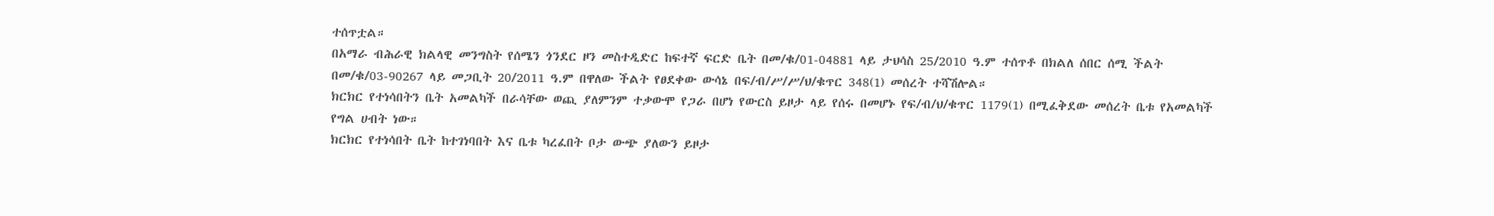ተሰጥቷል።
በአማራ ብሕራዊ ክልላዊ መንግስት የሰሜን ጎንደር ዞን መስተዲድር ከፍተኛ ፍርድ ቤት በመ/ቁ/01-04881 ላይ ታህሳስ 25/2010 ዓ.ም ተሰጥቶ በክልለ ሰበር ሰሚ ችልት በመ/ቁ/03-90267 ላይ መጋቢት 20/2011 ዓ.ም በዋለው ችልት የፀደቀው ውሳኔ በፍ/ብ/ሥ/ሥ/ህ/ቁጥር 348(1) መሰረት ተሻሽሎል።
ክርክር የተነሳበትን ቤት አመልካች በራሳቸው ወጪ ያለምንም ተቃውሞ የጋራ በሆነ የውርስ ይዞታ ላይ የሰሩ በመሆኑ የፍ/ብ/ህ/ቁጥር 1179(1) በሚፈቅደው መሰረት ቤቱ የአመልካች የግል ሀብት ነው።
ክርክር የተነሳበት ቤት ከተገነባበት እና ቤቱ ካረፈበት ቦታ ውጭ ያለውን ይዞታ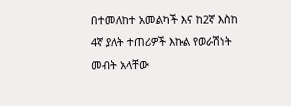በተመለከተ አመልካች እና ከ2ኛ እስከ 4ኛ ያለት ተጠሪዎች እኩል የወራሽነት መብት አላቸው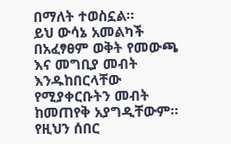በማለት ተወስኗል።
ይህ ውሳኔ አመልካች በአፈፃፀም ወቅት የመውጫ እና መግቢያ መብት እንዱከበርላቸው የሚያቀርቡትን መብት ከመጠየቅ አያግዲቸውም።
የዚህን ሰበር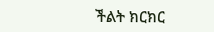ችልት ክርክር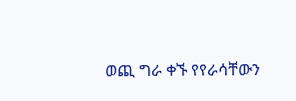ወጪ ግራ ቀኙ የየራሳቸውን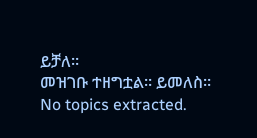ይቻለ።
መዝገቡ ተዘግቷል። ይመለስ።
No topics extracted.